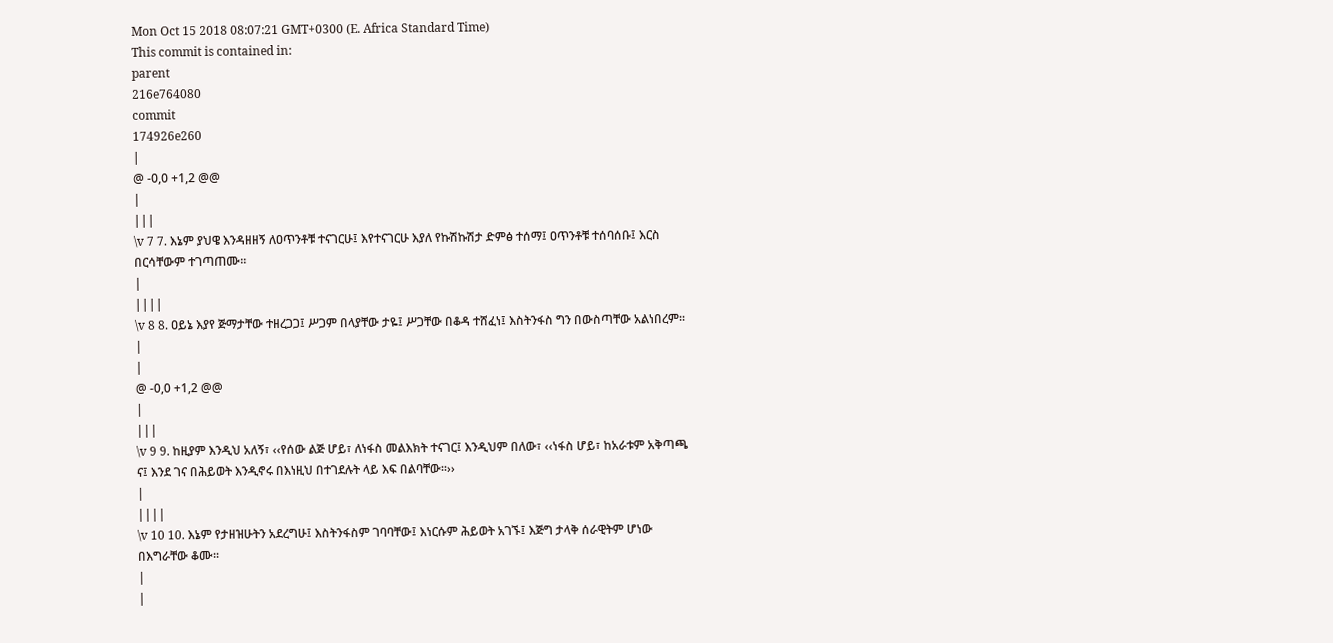Mon Oct 15 2018 08:07:21 GMT+0300 (E. Africa Standard Time)
This commit is contained in:
parent
216e764080
commit
174926e260
|
@ -0,0 +1,2 @@
|
|||
\v 7 7. እኔም ያህዌ እንዳዘዘኝ ለዐጥንቶቹ ተናገርሁ፤ እየተናገርሁ እያለ የኩሽኩሽታ ድምፅ ተሰማ፤ ዐጥንቶቹ ተሰባሰቡ፤ እርስ በርሳቸውም ተገጣጠሙ፡፡
|
||||
\v 8 8. ዐይኔ እያየ ጅማታቸው ተዘረጋጋ፤ ሥጋም በላያቸው ታዬ፤ ሥጋቸው በቆዳ ተሸፈነ፤ እስትንፋስ ግን በውስጣቸው አልነበረም፡፡
|
|
@ -0,0 +1,2 @@
|
|||
\v 9 9. ከዚያም እንዲህ አለኝ፣ ‹‹የሰው ልጅ ሆይ፣ ለነፋስ መልእክት ተናገር፤ እንዲህም በለው፣ ‹‹ነፋስ ሆይ፣ ከአራቱም አቅጣጫ ና፤ እንደ ገና በሕይወት እንዲኖሩ በእነዚህ በተገደሉት ላይ እፍ በልባቸው፡፡››
|
||||
\v 10 10. እኔም የታዘዝሁትን አደረግሁ፤ እስትንፋስም ገባባቸው፤ እነርሱም ሕይወት አገኙ፤ እጅግ ታላቅ ሰራዊትም ሆነው በእግራቸው ቆሙ፡፡
|
|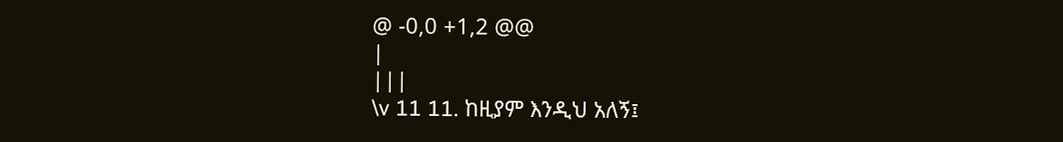@ -0,0 +1,2 @@
|
|||
\v 11 11. ከዚያም እንዲህ አለኝ፤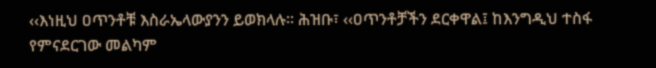‹‹እነዚህ ዐጥንቶቹ እስራኤላውያንን ይወክላሉ፡፡ ሕዝቡ፣ ‹‹ዐጥንቶቻችን ደርቀዋል፤ ከእንግዲህ ተስፋ የምናደርገው መልካም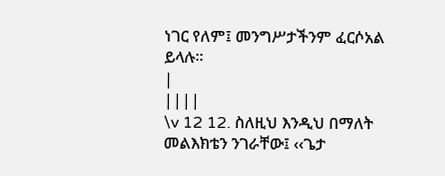ነገር የለም፤ መንግሥታችንም ፈርሶአል ይላሉ፡፡
|
||||
\v 12 12. ስለዚህ እንዲህ በማለት መልእክቴን ንገራቸው፤ ‹‹ጌታ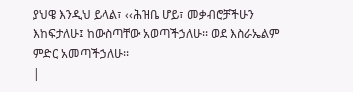ያህዌ እንዲህ ይላል፣ ‹‹ሕዝቤ ሆይ፣ መቃብሮቻችሁን እከፍታለሁ፤ ከውስጣቸው አወጣችኃለሁ፡፡ ወደ እስራኤልም ምድር አመጣችኃለሁ፡፡
|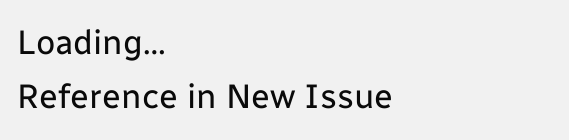Loading…
Reference in New Issue